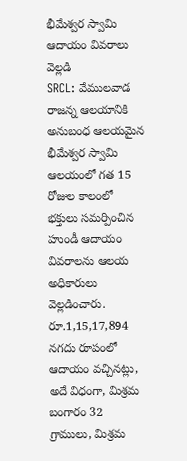భీమేశ్వర స్వామి ఆదాయం వివరాలు వెల్లడి
SRCL: వేములవాడ రాజన్న ఆలయానికి అనుబంధ ఆలయమైన భీమేశ్వర స్వామి ఆలయంలో గత 15 రోజుల కాలంలో భక్తులు సమర్పించిన హుండీ ఆదాయం వివరాలను ఆలయ అధికారులు వెల్లడించారు. రూ.1,15,17,894 నగదు రూపంలో ఆదాయం వచ్చినట్లు, అదే విధంగా, మిశ్రమ బంగారం 32 గ్రాములు, మిశ్రమ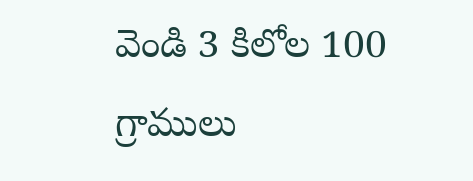వెండి 3 కిలోల 100 గ్రాములు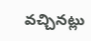వచ్చినట్లు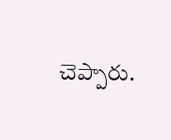చెప్పారు.